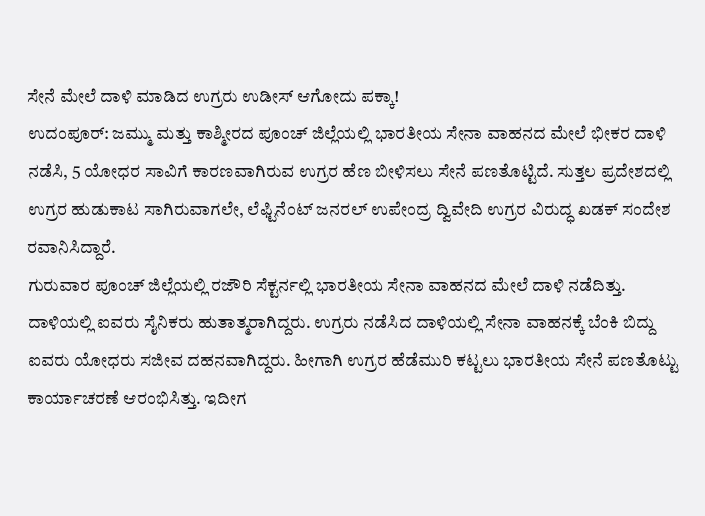ಸೇನೆ ಮೇಲೆ ದಾಳಿ ಮಾಡಿದ ಉಗ್ರರು ಉಡೀಸ್ ಆಗೋದು ಪಕ್ಕಾ!
ಉದಂಪೂರ್: ಜಮ್ಮು ಮತ್ತು ಕಾಶ್ಮೀರದ ಪೂಂಚ್ ಜಿಲ್ಲೆಯಲ್ಲಿ ಭಾರತೀಯ ಸೇನಾ ವಾಹನದ ಮೇಲೆ ಭೀಕರ ದಾಳಿ ನಡೆಸಿ, 5 ಯೋಧರ ಸಾವಿಗೆ ಕಾರಣವಾಗಿರುವ ಉಗ್ರರ ಹೆಣ ಬೀಳಿಸಲು ಸೇನೆ ಪಣತೊಟ್ಟಿದೆ. ಸುತ್ತಲ ಪ್ರದೇಶದಲ್ಲಿ ಉಗ್ರರ ಹುಡುಕಾಟ ಸಾಗಿರುವಾಗಲೇ, ಲೆಫ್ಟಿನೆಂಟ್ ಜನರಲ್ ಉಪೇಂದ್ರ ದ್ವಿವೇದಿ ಉಗ್ರರ ವಿರುದ್ಧ ಖಡಕ್ ಸಂದೇಶ ರವಾನಿಸಿದ್ದಾರೆ.
ಗುರುವಾರ ಪೂಂಚ್ ಜಿಲ್ಲೆಯಲ್ಲಿ ರಜೌರಿ ಸೆಕ್ಟರ್ನಲ್ಲಿ ಭಾರತೀಯ ಸೇನಾ ವಾಹನದ ಮೇಲೆ ದಾಳಿ ನಡೆದಿತ್ತು. ದಾಳಿಯಲ್ಲಿ ಐವರು ಸೈನಿಕರು ಹುತಾತ್ಮರಾಗಿದ್ದರು. ಉಗ್ರರು ನಡೆಸಿದ ದಾಳಿಯಲ್ಲಿ ಸೇನಾ ವಾಹನಕ್ಕೆ ಬೆಂಕಿ ಬಿದ್ದು ಐವರು ಯೋಧರು ಸಜೀವ ದಹನವಾಗಿದ್ದರು. ಹೀಗಾಗಿ ಉಗ್ರರ ಹೆಡೆಮುರಿ ಕಟ್ಟಲು ಭಾರತೀಯ ಸೇನೆ ಪಣತೊಟ್ಟು ಕಾರ್ಯಾಚರಣೆ ಆರಂಭಿಸಿತ್ತು. ಇದೀಗ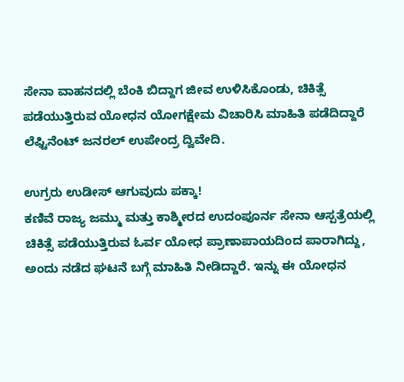ಸೇನಾ ವಾಹನದಲ್ಲಿ ಬೆಂಕಿ ಬಿದ್ದಾಗ ಜೀವ ಉಳಿಸಿಕೊಂಡು, ಚಿಕಿತ್ಸೆ ಪಡೆಯುತ್ತಿರುವ ಯೋಧನ ಯೋಗಕ್ಷೇಮ ವಿಚಾರಿಸಿ ಮಾಹಿತಿ ಪಡೆದಿದ್ದಾರೆ ಲೆಫ್ಟಿನೆಂಟ್ ಜನರಲ್ ಉಪೇಂದ್ರ ದ್ವಿವೇದಿ.

ಉಗ್ರರು ಉಡೀಸ್ ಆಗುವುದು ಪಕ್ಕಾ!
ಕಣಿವೆ ರಾಜ್ಯ ಜಮ್ಮು ಮತ್ತು ಕಾಶ್ಮೀರದ ಉದಂಪೂರ್ನ ಸೇನಾ ಆಸ್ಪತ್ರೆಯಲ್ಲಿ ಚಿಕಿತ್ಸೆ ಪಡೆಯುತ್ತಿರುವ ಓರ್ವ ಯೋಧ ಪ್ರಾಣಾಪಾಯದಿಂದ ಪಾರಾಗಿದ್ದು, ಅಂದು ನಡೆದ ಘಟನೆ ಬಗ್ಗೆ ಮಾಹಿತಿ ನೀಡಿದ್ದಾರೆ. ಇನ್ನು ಈ ಯೋಧನ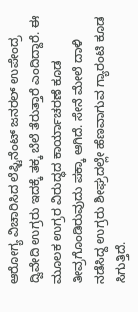ಆರೋಗ್ಯ ವಿಚಾರಿಸಿದ ಲೆಫ್ಟಿನೆಂಟ್ ಜನರಲ್ ಉಪೇಂದ್ರ ದ್ವಿವೇದಿ ಉಗ್ರರು ಇದಕ್ಕೆ ತಕ್ಕ ಬೆಲೆ ತೆರುತ್ತಾರೆ ಎಂದಿದ್ದಾರೆ. ಈ ಮೂಲಕ ಉಗ್ರರ ವಿರುದ್ಧದ ಕಾರ್ಯಾಚರಣೆ ಕೂಡ ತೀವ್ರಗೊಂಡಿರುವುದು ಪಕ್ಕಾ ಆಗಿದೆ. ಸೇನೆ ಮೇಲೆ ದಾಳಿ ನಡೆಸಿದ್ದ ಉಗ್ರರು ಶೀಘ್ರದಲ್ಲೇ ಹೆಣವಾಗುವ ಗ್ಯಾರಂಟಿ ಕೂಡ ಸಿಗುತ್ತಿದೆ.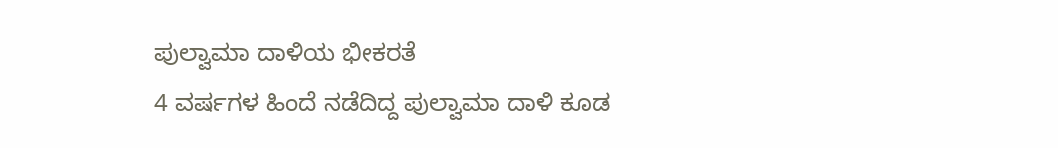ಪುಲ್ವಾಮಾ ದಾಳಿಯ ಭೀಕರತೆ
4 ವರ್ಷಗಳ ಹಿಂದೆ ನಡೆದಿದ್ದ ಪುಲ್ವಾಮಾ ದಾಳಿ ಕೂಡ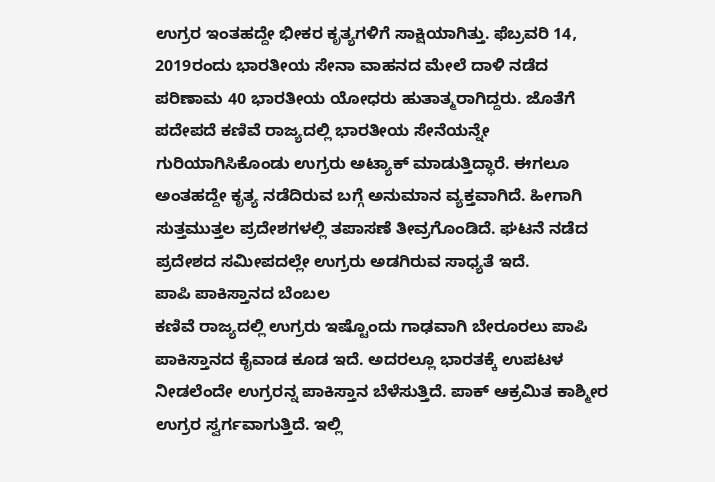ಉಗ್ರರ ಇಂತಹದ್ದೇ ಭೀಕರ ಕೃತ್ಯಗಳಿಗೆ ಸಾಕ್ಷಿಯಾಗಿತ್ತು. ಫೆಬ್ರವರಿ 14, 2019ರಂದು ಭಾರತೀಯ ಸೇನಾ ವಾಹನದ ಮೇಲೆ ದಾಳಿ ನಡೆದ ಪರಿಣಾಮ 40 ಭಾರತೀಯ ಯೋಧರು ಹುತಾತ್ಮರಾಗಿದ್ದರು. ಜೊತೆಗೆ ಪದೇಪದೆ ಕಣಿವೆ ರಾಜ್ಯದಲ್ಲಿ ಭಾರತೀಯ ಸೇನೆಯನ್ನೇ ಗುರಿಯಾಗಿಸಿಕೊಂಡು ಉಗ್ರರು ಅಟ್ಯಾಕ್ ಮಾಡುತ್ತಿದ್ಧಾರೆ. ಈಗಲೂ ಅಂತಹದ್ದೇ ಕೃತ್ಯ ನಡೆದಿರುವ ಬಗ್ಗೆ ಅನುಮಾನ ವ್ಯಕ್ತವಾಗಿದೆ. ಹೀಗಾಗಿ ಸುತ್ತಮುತ್ತಲ ಪ್ರದೇಶಗಳಲ್ಲಿ ತಪಾಸಣೆ ತೀವ್ರಗೊಂಡಿದೆ. ಘಟನೆ ನಡೆದ ಪ್ರದೇಶದ ಸಮೀಪದಲ್ಲೇ ಉಗ್ರರು ಅಡಗಿರುವ ಸಾಧ್ಯತೆ ಇದೆ.
ಪಾಪಿ ಪಾಕಿಸ್ತಾನದ ಬೆಂಬಲ
ಕಣಿವೆ ರಾಜ್ಯದಲ್ಲಿ ಉಗ್ರರು ಇಷ್ಟೊಂದು ಗಾಢವಾಗಿ ಬೇರೂರಲು ಪಾಪಿ ಪಾಕಿಸ್ತಾನದ ಕೈವಾಡ ಕೂಡ ಇದೆ. ಅದರಲ್ಲೂ ಭಾರತಕ್ಕೆ ಉಪಟಳ ನೀಡಲೆಂದೇ ಉಗ್ರರನ್ನ ಪಾಕಿಸ್ತಾನ ಬೆಳೆಸುತ್ತಿದೆ. ಪಾಕ್ ಆಕ್ರಮಿತ ಕಾಶ್ಮೀರ ಉಗ್ರರ ಸ್ವರ್ಗವಾಗುತ್ತಿದೆ. ಇಲ್ಲಿ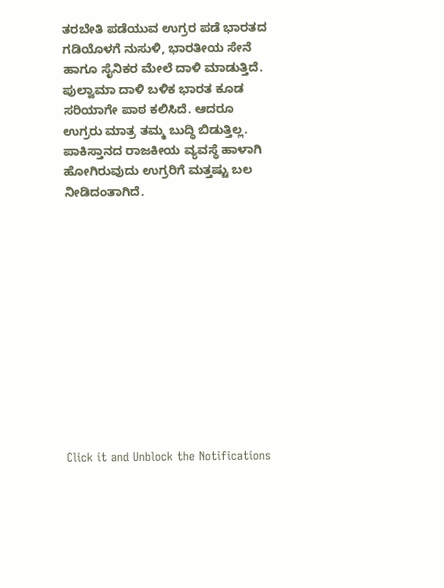ತರಬೇತಿ ಪಡೆಯುವ ಉಗ್ರರ ಪಡೆ ಭಾರತದ ಗಡಿಯೊಳಗೆ ನುಸುಳಿ, ಭಾರತೀಯ ಸೇನೆ ಹಾಗೂ ಸೈನಿಕರ ಮೇಲೆ ದಾಳಿ ಮಾಡುತ್ತಿದೆ. ಪುಲ್ವಾಮಾ ದಾಳಿ ಬಳಿಕ ಭಾರತ ಕೂಡ ಸರಿಯಾಗೇ ಪಾಠ ಕಲಿಸಿದೆ. ಆದರೂ ಉಗ್ರರು ಮಾತ್ರ ತಮ್ಮ ಬುದ್ಧಿ ಬಿಡುತ್ತಿಲ್ಲ. ಪಾಕಿಸ್ತಾನದ ರಾಜಕೀಯ ವ್ಯವಸ್ಥೆ ಹಾಳಾಗಿ ಹೋಗಿರುವುದು ಉಗ್ರರಿಗೆ ಮತ್ತಷ್ಟು ಬಲ ನೀಡಿದಂತಾಗಿದೆ.












Click it and Unblock the Notifications